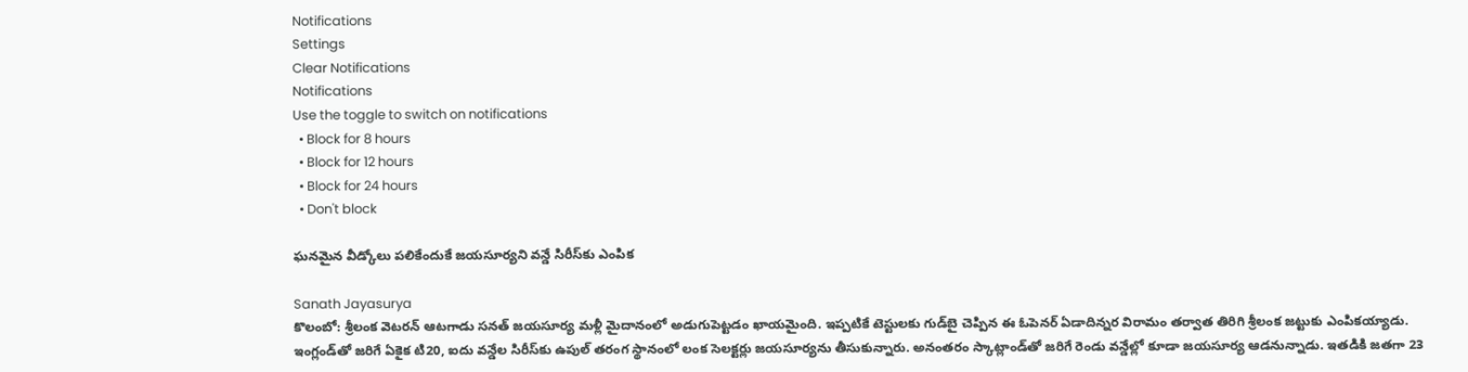Notifications
Settings
Clear Notifications
Notifications
Use the toggle to switch on notifications
  • Block for 8 hours
  • Block for 12 hours
  • Block for 24 hours
  • Don't block

ఘనమైన వీడ్కోలు పలికేందుకే జయసూర్యని వన్డే సిరీస్‌కు ఎంపిక

Sanath Jayasurya
కొలంబో: శ్రీలంక వెటరన్ ఆటగాడు సనత్ జయసూర్య మళ్లీ మైదానంలో అడుగుపెట్టడం ఖాయమైంది. ఇప్పటికే టెస్టులకు గుడ్‌బై చెప్పిన ఈ ఓపెనర్ ఏడాదిన్నర విరామం తర్వాత తిరిగి శ్రీలంక జట్టుకు ఎంపికయ్యాడు. ఇంగ్లండ్‌తో జరిగే ఏకైక టి20, ఐదు వన్డేల సిరీస్‌కు ఉపుల్ తరంగ స్థానంలో లంక సెలక్టర్లు జయసూర్యను తీసుకున్నారు. అనంతరం స్కాట్లాండ్‌తో జరిగే రెండు వన్డేల్లో కూడా జయసూర్య ఆడనున్నాడు. ఇతడికి జతగా 23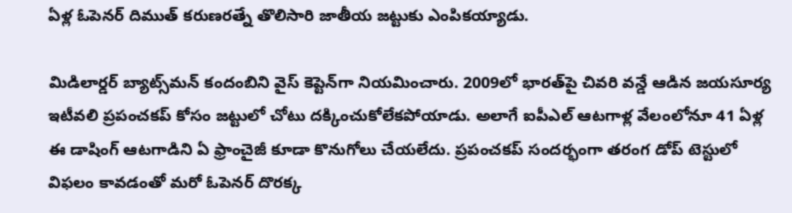ఏళ్ల ఓపెనర్ దిముత్ కరుణరత్నే తొలిసారి జాతీయ జట్టుకు ఎంపికయ్యాడు.

మిడిలార్డర్ బ్యాట్స్‌మన్ కందంబిని వైస్ కెప్టెన్‌గా నియమించారు. 2009లో భారత్‌పై చివరి వన్డే ఆడిన జయసూర్య ఇటీవలి ప్రపంచకప్ కోసం జట్టులో చోటు దక్కించుకోలేకపోయాడు. అలాగే ఐపీఎల్ ఆటగాళ్ల వేలంలోనూ 41 ఏళ్ల ఈ డాషింగ్ ఆటగాడిని ఏ ఫ్రాంచైజీ కూడా కొనుగోలు చేయలేదు. ప్రపంచకప్ సందర్భంగా తరంగ డోప్ టెస్టులో విఫలం కావడంతో మరో ఓపెనర్ దొరక్క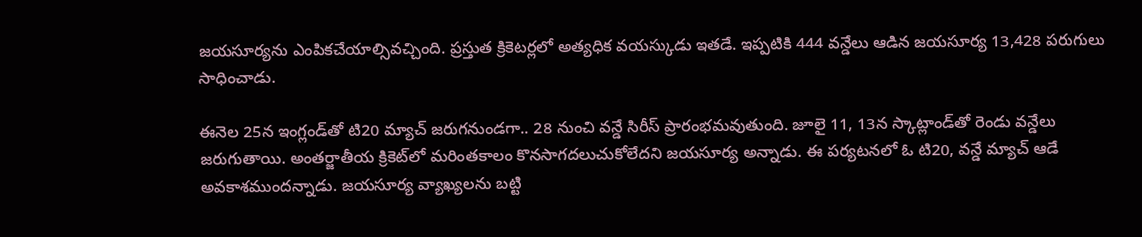జయసూర్యను ఎంపికచేయాల్సివచ్చింది. ప్రస్తుత క్రికెటర్లలో అత్యధిక వయస్కుడు ఇతడే. ఇప్పటికి 444 వన్డేలు ఆడిన జయసూర్య 13,428 పరుగులు సాధించాడు.

ఈనెల 25న ఇంగ్లండ్‌తో టి20 మ్యాచ్ జరుగనుండగా.. 28 నుంచి వన్డే సిరీస్ ప్రారంభమవుతుంది. జూలై 11, 13న స్కాట్లాండ్‌తో రెండు వన్డేలు జరుగుతాయి. అంతర్జాతీయ క్రికెట్‌లో మరింతకాలం కొనసాగదలుచుకోలేదని జయసూర్య అన్నాడు. ఈ పర్యటనలో ఓ టి20, వన్డే మ్యాచ్ ఆడే అవకాశముందన్నాడు. జయసూర్య వ్యాఖ్యలను బట్టి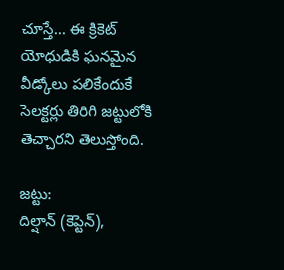చూస్తే... ఈ క్రికెట్ యోధుడికి ఘనమైన వీడ్కోలు పలికేందుకే సెలక్టర్లు తిరిగి జట్టులోకి తెచ్చారని తెలుస్తోంది.

జట్టు:
దిల్షాన్ (కెప్టెన్),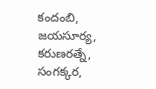కందంబి, జయసూర్య, కరుణరత్నే, సంగక్కర,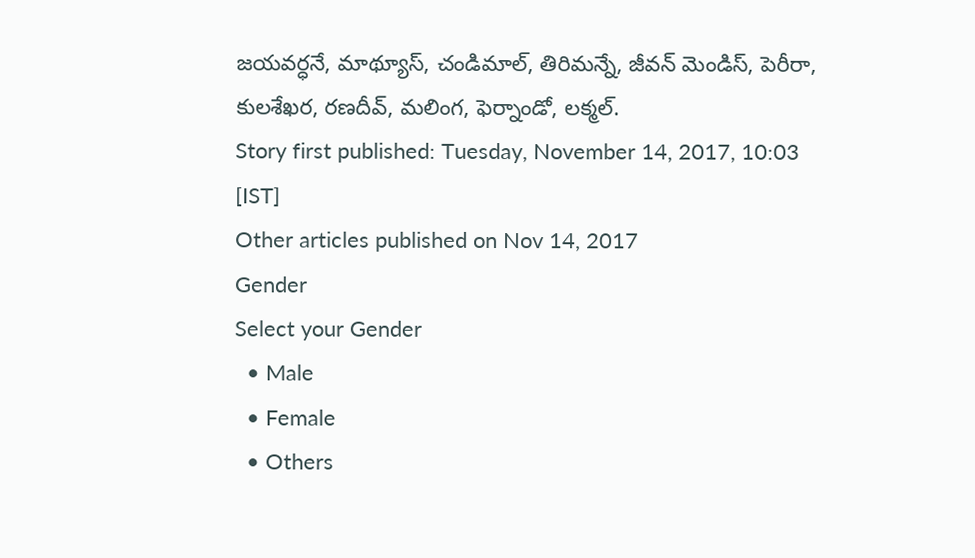జయవర్ధనే, మాథ్యూస్, చండిమాల్, తిరిమన్నే, జీవన్ మెండిస్, పెరీరా, కులశేఖర, రణదీవ్, మలింగ, ఫెర్నాండో, లక్మల్.
Story first published: Tuesday, November 14, 2017, 10:03 [IST]
Other articles published on Nov 14, 2017
Gender
Select your Gender
  • Male
  • Female
  • Others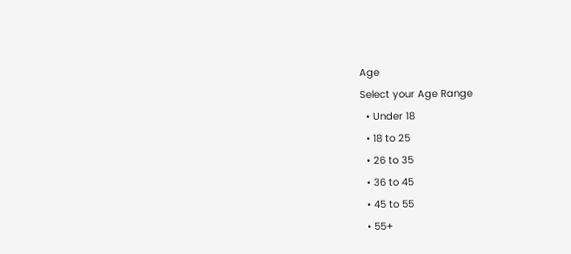Age
Select your Age Range
  • Under 18
  • 18 to 25
  • 26 to 35
  • 36 to 45
  • 45 to 55
  • 55+